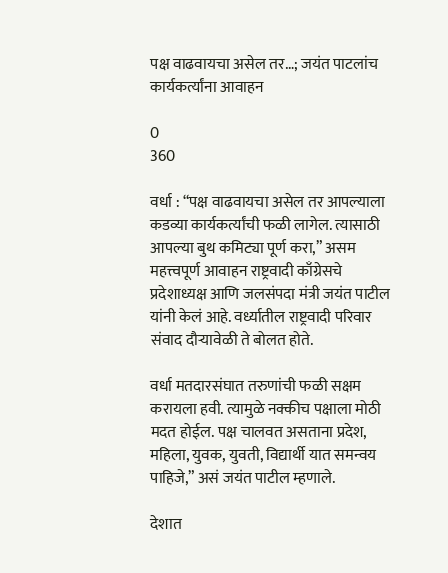पक्ष वाढवायचा असेल तर…; जयंत पाटलांच कार्यकर्त्यांना आवाहन

0
360

वर्धा : “पक्ष वाढवायचा असेल तर आपल्याला कडव्या कार्यकर्त्यांची फळी लागेल. त्यासाठी आपल्या बुथ कमिट्या पूर्ण करा,” असम महत्त्वपूर्ण आवाहन राष्ट्रवादी काँग्रेसचे प्रदेशाध्यक्ष आणि जलसंपदा मंत्री जयंत पाटील  यांनी केलं आहे. वर्ध्यातील राष्ट्रवादी परिवार संवाद दौऱ्यावेळी ते बोलत होते.

वर्धा मतदारसंघात तरुणांची फळी सक्षम करायला हवी. त्यामुळे नक्कीच पक्षाला मोठी मदत होईल. पक्ष चालवत असताना प्रदेश, महिला, युवक, युवती, विद्यार्थी यात समन्वय पाहिजे,” असं जयंत पाटील म्हणाले.

देशात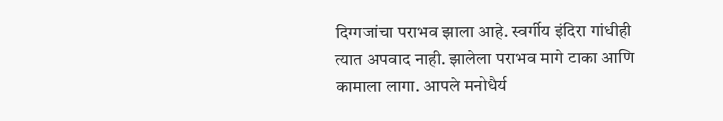दिग्गजांचा पराभव झाला आहे. स्वर्गीय इंदिरा गांधीही त्यात अपवाद नाही. झालेला पराभव मागे टाका आणि कामाला लागा. आपले मनोधैर्य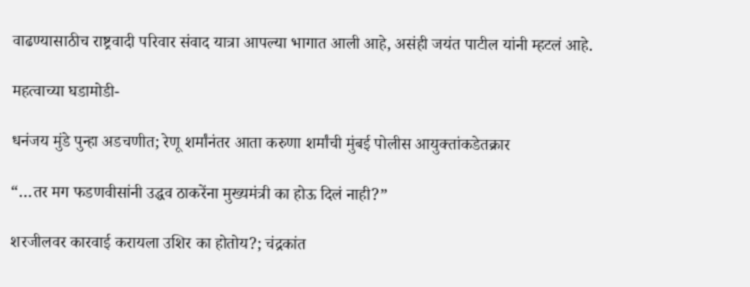वाढण्यासाठीच राष्ट्रवादी परिवार संवाद यात्रा आपल्या भागात आली आहे, असंही जयंत पाटील यांनी म्हटलं आहे.

महत्वाच्या घडामोडी-

धनंजय मुंडे पुन्हा अडचणीत; रेणू शर्मांनंतर आता करुणा शर्मांची मुंबई पोलीस आयुक्तांकडेतक्रार

“…तर मग फडणवीसांनी उद्धव ठाकरेंना मुख्यमंत्री का होऊ दिलं नाही?”

शरजीलवर कारवाई करायला उशिर का होतोय?; चंद्रकांत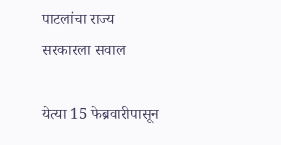पाटलांचा राज्य सरकारला सवाल

येत्या 15 फेब्रवारीपासून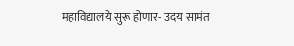महाविद्यालये सुरू होणार- उदय सामंत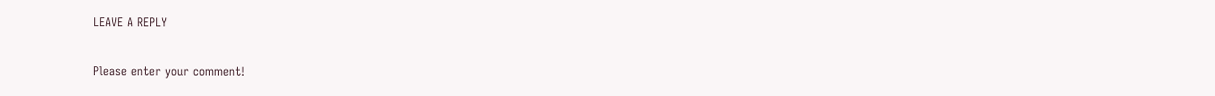LEAVE A REPLY

Please enter your comment!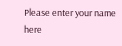Please enter your name here